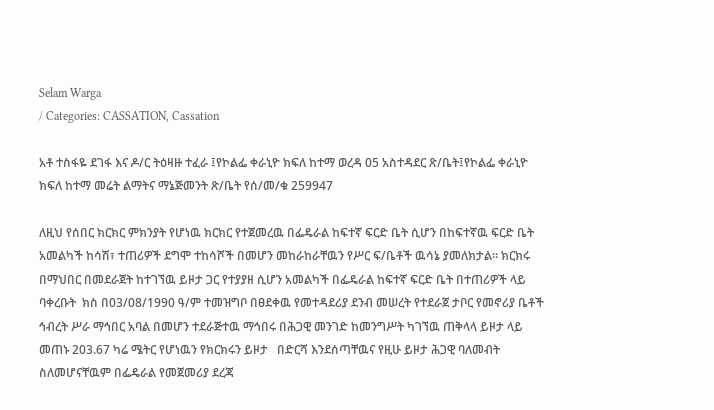Selam Warga
/ Categories: CASSATION, Cassation

አቶ ተስፋዬ ደገፋ እና ዶ/ር ትዕዛዙ ተፈራ ፤የኮልፌ ቀራኒዮ ክፍለ ከተማ ወረዳ 05 አስተዳደር ጽ/ቤት፤የኮልፌ ቀራኒዮ ክፍለ ከተማ መሬት ልማትና ማኔጅመንት ጽ/ቤት የሰ/መ/ቁ 259947

ለዚህ የሰበር ክርክር ምክንያት የሆነዉ ክርክር የተጀመረዉ በፌዴራል ከፍተኛ ፍርድ ቤት ሲሆን በከፍተኛዉ ፍርድ ቤት አመልካች ከሳሽ፣ ተጠሪዎች ደግሞ ተከሳሾች በመሆን መከራከራቸዉን የሥር ፍ/ቤቶች ዉሳኔ ያመለክታል፡፡ ክርክሩ በማህበር በመደራጀት ከተገኘዉ ይዞታ ጋር የተያያዘ ሲሆን አመልካች በፌዴራል ከፍተኛ ፍርድ ቤት በተጠሪዎች ላይ ባቀረቡት  ክስ በ03/08/1990 ዓ/ም ተመዝግቦ በፀደቀዉ የመተዳደሪያ ደንብ መሠረት የተደራጀ ታቦር የመኖሪያ ቤቶች ኅብረት ሥራ ማኅበር አባል በመሆን ተደራጅተዉ ማኅበሩ በሕጋዊ መንገድ ከመንግሥት ካገኘዉ ጠቅላላ ይዞታ ላይ መጠኑ 203.67 ካሬ ሜትር የሆነዉን የክርክሩን ይዞታ   በድርሻ እንደሰጣቸዉና የዚሁ ይዞታ ሕጋዊ ባለመብት ስለመሆናቸዉም በፌዴራል የመጀመሪያ ደረጃ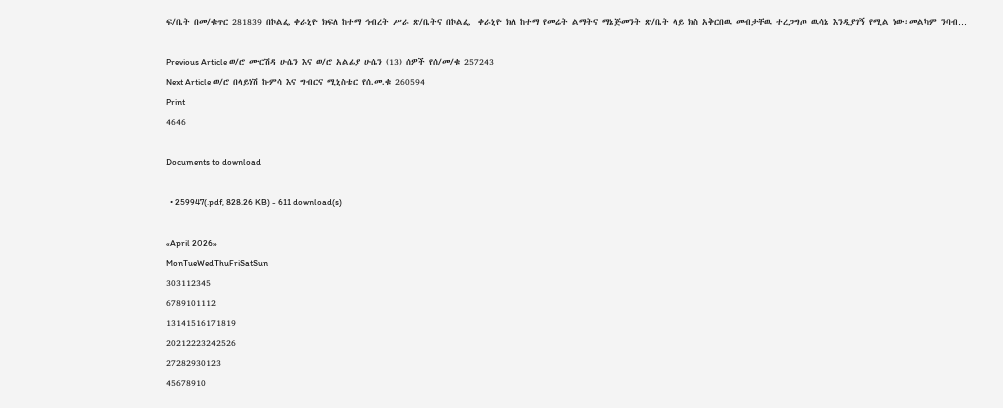ፍ/ቤት በመ/ቁጥር 281839 በኮልፌ ቀራኒዮ ክፍለ ከተማ ኅብረት ሥራ ጽ/ቤትና በኮልፌ  ቀራኒዮ ክለ ከተማ የመሬት ልማትና ማኔጅመንት ጽ/ቤት ላይ ክስ አቅርበዉ መብታቸዉ ተረጋግጦ ዉሳኔ እንዲያገኝ የሚል ነው፡መልካም ንባብ…

Previous Article ወ/ሮ ሙርሽዳ ሁሴን እና ወ/ሮ አልፊያ ሁሴን (13) ሰዎች የሰ/መ/ቁ 257243
Next Article ወ/ሮ በላይነሽ ኩምሳ እና ግብርና ሚኒስቴር የሰ.መ.ቁ 260594
Print
4646

Documents to download

  • 259947(.pdf, 828.26 KB) - 611 download(s)

«April 2026»
MonTueWedThuFriSatSun
303112345
6789101112
13141516171819
20212223242526
27282930123
45678910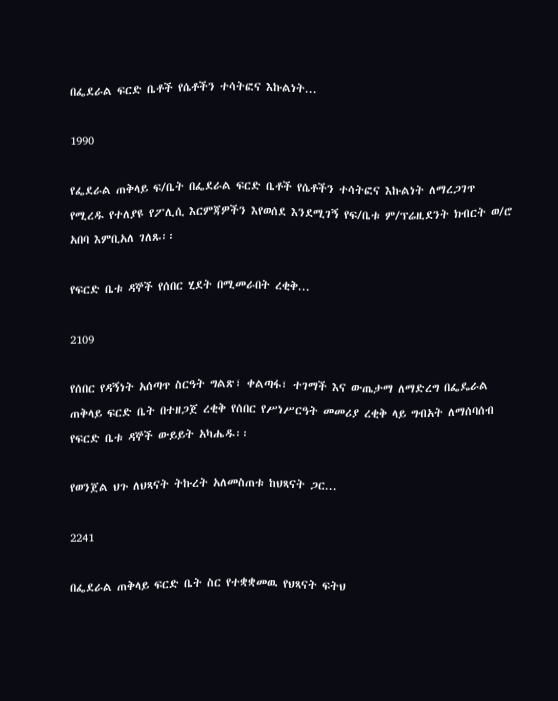በፌደራል ፍርድ ቤቶች የሴቶችን ተሳትፎና እኩልነት...

1990

የፌደራል ጠቅላይ ፍ/ቤት በፌደራል ፍርድ ቤቶች የሴቶችን ተሳትፎና እኩልነት ለማረጋገጥ የሚረዱ የተለያዩ የፖሊሲ እርምጃዎችን እየወሰደ እንደሚገኝ የፍ/ቤቱ ም/ፕሬዚደንት ክብርት ወ/ሮ አበባ እምቢአለ ገለጹ፡፡

የፍርድ ቤቱ ዳኞች የሰበር ሂደት በሚመራበት ረቂቅ...

2109

የሰበር የዳኝነት አሰጣጥ ስርዓት ግልጽ፣ ቀልጣፋ፣ ተገማች እና ውጤታማ ለማድረግ በፌዴራል ጠቅላይ ፍርድ ቤት በተዘጋጀ ረቂቅ የሰበር የሥነሥርዓት መመሪያ ረቂቅ ላይ ግብአት ለማሰባሰብ የፍርድ ቤቱ ዳኞች ውይይት አካሔዱ፡፡

የወንጀል ህጉ ለህጻናት ትኩረት አለመስጠቱ ከህጻናት ጋር...

2241

በፌደራል ጠቅላይ ፍርድ ቤት ስር የተቋቋመዉ የህጻናት ፍትህ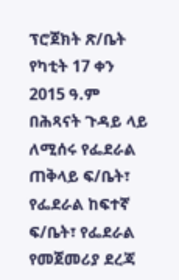ፕሮጀክት ጽ/ቤት የካቲት 17 ቀን 2015 ዓ.ም በሕጻናት ጉዳይ ላይ ለሚሰሩ የፌደራል ጠቅላይ ፍ/ቤት፣ የፌደራል ከፍተኛ ፍ/ቤት፣ የፌደራል የመጀመሪያ ደረጃ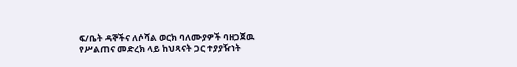ፍ/ቤት ዳኞችና ለሶሻል ወርክ ባለሙያዎች ባዘጋጀዉ የሥልጠና መድረክ ላይ ከህጻናት ጋር ተያያዥነት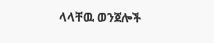ላላቸዉ ወንጀሎች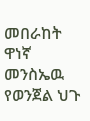መበራከት ዋነኛ መንስኤዉ የወንጀል ህጉ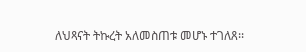ለህጻናት ትኩረት አለመስጠቱ መሆኑ ተገለጸ፡፡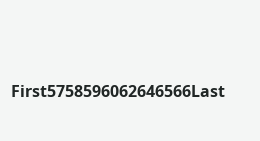First5758596062646566Last